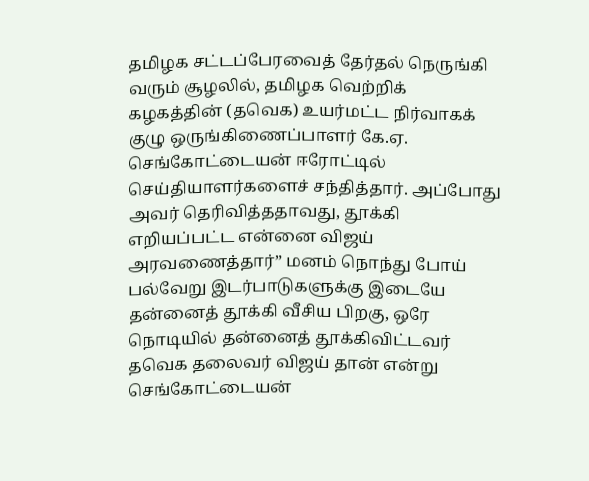தமிழக சட்டப்பேரவைத் தேர்தல் நெருங்கி வரும் சூழலில், தமிழக வெற்றிக் கழகத்தின் (தவெக) உயர்மட்ட நிர்வாகக் குழு ஒருங்கிணைப்பாளர் கே.ஏ. செங்கோட்டையன் ஈரோட்டில் செய்தியாளர்களைச் சந்தித்தார். அப்போது அவர் தெரிவித்ததாவது, தூக்கி எறியப்பட்ட என்னை விஜய் அரவணைத்தார்” மனம் நொந்து போய் பல்வேறு இடர்பாடுகளுக்கு இடையே தன்னைத் தூக்கி வீசிய பிறகு, ஒரே நொடியில் தன்னைத் தூக்கிவிட்டவர் தவெக தலைவர் விஜய் தான் என்று செங்கோட்டையன்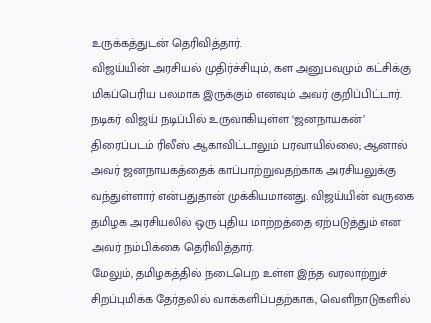உருக்கத்துடன் தெரிவித்தார்.
விஜய்யின் அரசியல் முதிர்ச்சியும், கள அனுபவமும் கட்சிக்கு மிகப்பெரிய பலமாக இருக்கும் எனவும் அவர் குறிப்பிட்டார்.
நடிகர் விஜய் நடிப்பில் உருவாகியுள்ள ‘ஜனநாயகன்’ திரைப்படம் ரிலீஸ் ஆகாவிட்டாலும் பரவாயில்லை; ஆனால் அவர் ஜனநாயகத்தைக் காப்பாற்றுவதற்காக அரசியலுக்கு வந்துள்ளார் என்பதுதான் முக்கியமானது. விஜய்யின் வருகை தமிழக அரசியலில் ஒரு புதிய மாற்றத்தை ஏற்படுத்தும் என அவர் நம்பிக்கை தெரிவித்தார்.
மேலும், தமிழகத்தில் நடைபெற உள்ள இந்த வரலாற்றுச் சிறப்புமிக்க தேர்தலில் வாக்களிப்பதற்காக, வெளிநாடுகளில்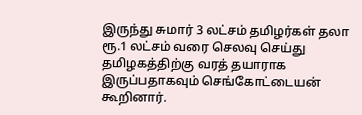இருந்து சுமார் 3 லட்சம் தமிழர்கள் தலா ரூ.1 லட்சம் வரை செலவு செய்து தமிழகத்திற்கு வரத் தயாராக இருப்பதாகவும் செங்கோட்டையன் கூறினார்.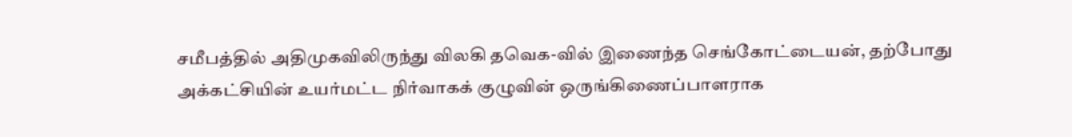சமீபத்தில் அதிமுகவிலிருந்து விலகி தவெக-வில் இணைந்த செங்கோட்டையன், தற்போது அக்கட்சியின் உயர்மட்ட நிர்வாகக் குழுவின் ஒருங்கிணைப்பாளராக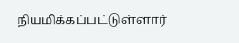நியமிக்கப்பட்டுள்ளார்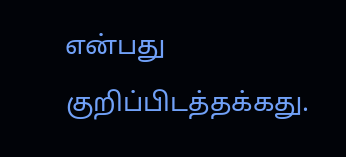என்பது குறிப்பிடத்தக்கது.